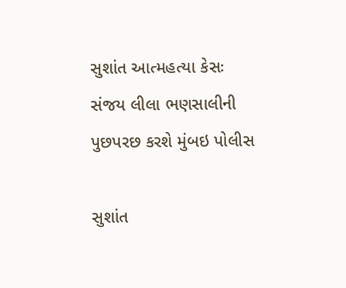સુશાંત આત્મહત્યા કેસઃ સંજય લીલા ભણસાલીની પુછપરછ કરશે મુંબઇ પોલીસ

સુશાંત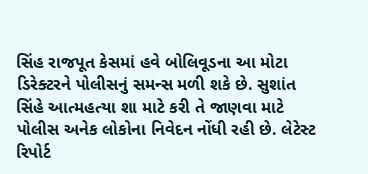સિંહ રાજપૂત કેસમાં હવે બોલિવૂડના આ મોટા ડિરેક્ટરને પોલીસનું સમન્સ મળી શકે છે. સુશાંત સિંહે આત્મહત્યા શા માટે કરી તે જાણવા માટે પોલીસ અનેક લોકોના નિવેદન નોંધી રહી છે. લેટેસ્ટ રિપોર્ટ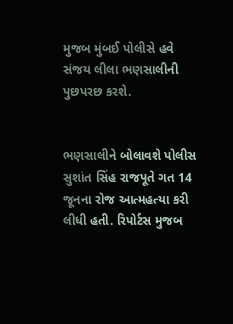મુજબ મુંબઈ પોલીસે હવે સંજય લીલા ભણસાલીની પુછપરછ કરશે.


ભણસાલીને બોલાવશે પોલીસ
સુશાંત સિંહ રાજપૂતે ગત 14 જૂનના રોજ આત્મહત્યા કરી લીધી હતી. રિપોર્ટસ મુજબ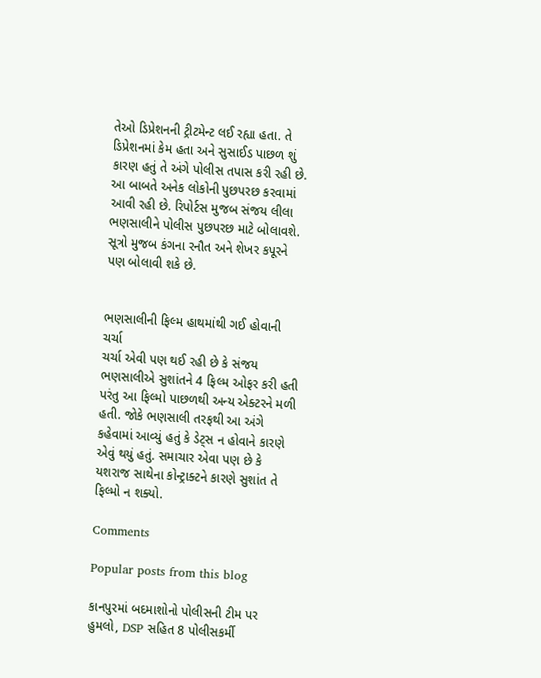તેઓ ડિપ્રેશનની ટ્રીટમેન્ટ લઈ રહ્યા હતા. તે ડિપ્રેશનમાં કેમ હતા અને સુસાઈડ પાછળ શું કારણ હતું તે અંગે પોલીસ તપાસ કરી રહી છે. આ બાબતે અનેક લોકોની પુછપરછ કરવામાં આવી રહી છે. રિપોર્ટસ મુજબ સંજય લીલા ભણસાલીને પોલીસ પુછપરછ માટે બોલાવશે. સૂત્રો મુજબ કંગના રનૌત અને શેખર કપૂરને પણ બોલાવી શકે છે.


ભણસાલીની ફિલ્મ હાથમાંથી ગઈ હોવાની ચર્ચા
ચર્ચા એવી પણ થઈ રહી છે કે સંજય ભણસાલીએ સુશાંતને 4 ફિલ્મ ઓફર કરી હતી પરંતુ આ ફિલ્મો પાછળથી અન્ય એક્ટરને મળી હતી. જોકે ભણસાલી તરફથી આ અંગે કહેવામાં આવ્યું હતું કે ડેટ્સ ન હોવાને કારણે એવું થયું હતું. સમાચાર એવા પણ છે કે યશરાજ સાથેના કોન્ટ્રાક્ટને કારણે સુશાંત તે ફિલ્મો ન શક્યો.

Comments

Popular posts from this blog

કાનપુરમાં બદમાશોનો પોલીસની ટીમ પર હુમલો, DSP સહિત 8 પોલીસકર્મી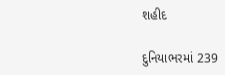શહીદ

દુનિયાભરમાં 239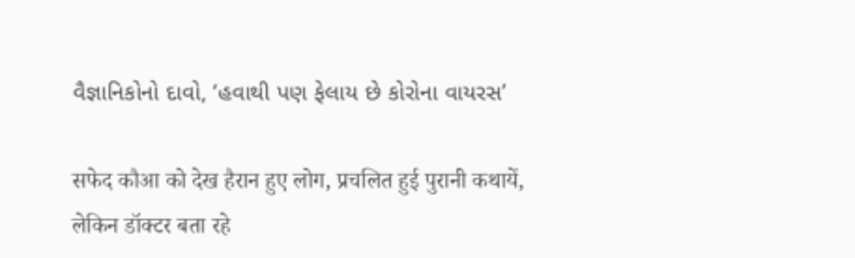વૈજ્ઞાનિકોનો દાવો, ‘હવાથી પણ ફેલાય છે કોરોના વાયરસ’

सफेद कौआ को देख हैरान हुए लोग, प्रचलित हुई पुरानी कथायें, लेकिन डॉक्टर बता रहे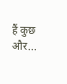हैं कुछ और...